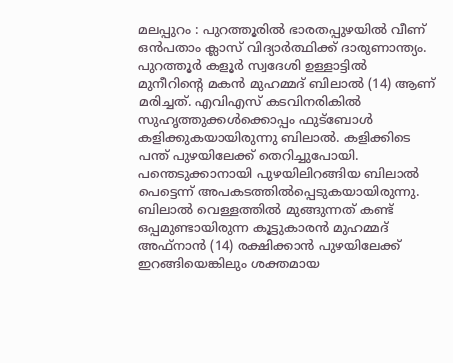മലപ്പുറം : പുറത്തൂരിൽ ഭാരതപ്പുഴയിൽ വീണ് ഒൻപതാം ക്ലാസ് വിദ്യാർത്ഥിക്ക് ദാരുണാന്ത്യം. പുറത്തൂർ കളൂർ സ്വദേശി ഉള്ളാട്ടിൽ മുനീറിന്റെ മകൻ മുഹമ്മദ് ബിലാൽ (14) ആണ് മരിച്ചത്. എവിഎസ് കടവിനരികിൽ സുഹൃത്തുക്കൾക്കൊപ്പം ഫുട്ബോൾ കളിക്കുകയായിരുന്നു ബിലാൽ. കളിക്കിടെ പന്ത് പുഴയിലേക്ക് തെറിച്ചുപോയി. പന്തെടുക്കാനായി പുഴയിലിറങ്ങിയ ബിലാൽ പെട്ടെന്ന് അപകടത്തിൽപ്പെടുകയായിരുന്നു.
ബിലാൽ വെള്ളത്തിൽ മുങ്ങുന്നത് കണ്ട് ഒപ്പമുണ്ടായിരുന്ന കൂട്ടുകാരൻ മുഹമ്മദ് അഫ്നാൻ (14) രക്ഷിക്കാൻ പുഴയിലേക്ക് ഇറങ്ങിയെങ്കിലും ശക്തമായ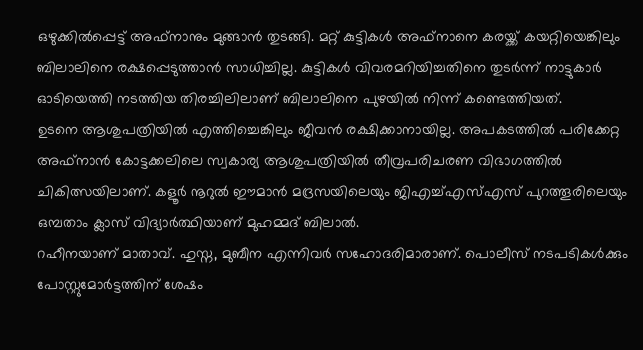ഒഴുക്കിൽപ്പെട്ട് അഫ്നാനും മുങ്ങാൻ തുടങ്ങി. മറ്റ് കുട്ടികൾ അഫ്നാനെ കരയ്ക്ക് കയറ്റിയെങ്കിലും ബിലാലിനെ രക്ഷപ്പെടുത്താൻ സാധിച്ചില്ല. കുട്ടികൾ വിവരമറിയിച്ചതിനെ തുടർന്ന് നാട്ടുകാർ ഓടിയെത്തി നടത്തിയ തിരച്ചിലിലാണ് ബിലാലിനെ പുഴയിൽ നിന്ന് കണ്ടെത്തിയത്.
ഉടനെ ആശുപത്രിയിൽ എത്തിച്ചെങ്കിലും ജീവൻ രക്ഷിക്കാനായില്ല. അപകടത്തിൽ പരിക്കേറ്റ അഫ്നാൻ കോട്ടക്കലിലെ സ്വകാര്യ ആശുപത്രിയിൽ തീവ്രപരിചരണ വിഭാഗത്തിൽ ചികിത്സയിലാണ്. കളൂർ നൂറുൽ ഈമാൻ മദ്രസയിലെയും ജിഎച്ച്എസ്എസ് പുറത്തൂരിലെയും ഒമ്പതാം ക്ലാസ് വിദ്യാർത്ഥിയാണ് മുഹമ്മദ് ബിലാൽ.
റഹീനയാണ് മാതാവ്. ഹുസ്ന, മുബീന എന്നിവർ സഹോദരിമാരാണ്. പൊലീസ് നടപടികൾക്കും പോസ്റ്റുമോർട്ടത്തിന് ശേഷം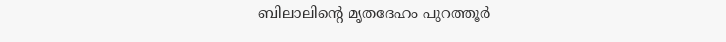ബിലാലിന്റെ മൃതദേഹം പുറത്തൂർ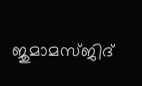ജുമാമസ്ജിദ്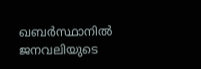ഖബർസ്ഥാനിൽ ജനവലിയുടെ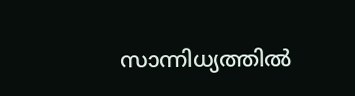സാന്നിധ്യത്തിൽ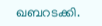ഖബറടക്കി.